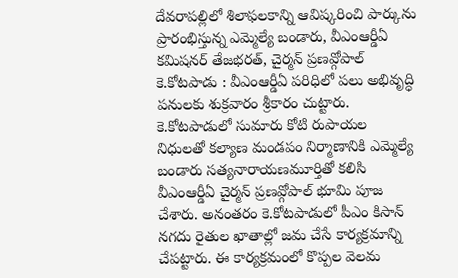దేవరాపల్లిలో శిలాఫలకాన్ని ఆవిష్కరించి పార్కును ప్రారంభిస్తున్న ఎమ్మెల్యే బండారు, వీఎంఆర్డీఏ కమిషనర్ తేజభరత్, చైర్మన్ ప్రణవ్గోపాల్
కె.కోటపాడు : వీఎంఆర్డీఏ పరిధిలో పలు అభివృద్ధి పనులకు శుక్రవారం శ్రీకారం చుట్టారు. కె.కోటపాడులో సుమారు కోటి రుపాయల నిధులతో కల్యాణ మండపం నిర్మాణానికి ఎమ్మెల్యే బండారు సత్యనారాయణమూర్తితో కలిసి వీఎంఆర్డీఏ చైర్మన్ ప్రణవ్గోపాల్ భూమి పూజ చేశారు. అనంతరం కె.కోటపాడులో పీఎం కిసాన్ నగదు రైతుల ఖాతాల్లో జమ చేసే కార్యక్రమాన్ని చేపట్టారు. ఈ కార్యక్రమంలో కొప్పల వెలమ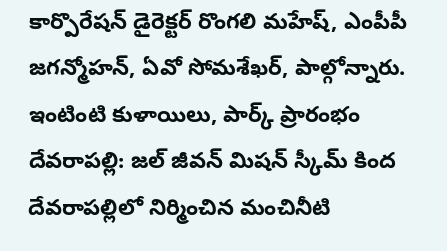కార్పొరేషన్ డైరెక్టర్ రొంగలి మహేష్, ఎంపీపీ జగన్మోహన్, ఏవో సోమశేఖర్, పాల్గోన్నారు.
ఇంటింటి కుళాయిలు, పార్క్ ప్రారంభం
దేవరాపల్లి: జల్ జీవన్ మిషన్ స్కీమ్ కింద దేవరాపల్లిలో నిర్మించిన మంచినీటి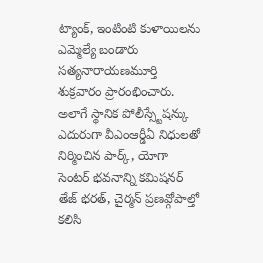ట్యాంక్, ఇంటింటి కుళాయిలను ఎమ్మెల్యే బండారు సత్యనారాయణమూర్తి శుక్రవారం ప్రారంభించారు. అలాగే స్థానిక పోలీస్స్టేషన్కు ఎదురుగా వీఎంఆర్డీఏ నిధులతో నిర్మించిన పార్క్, యోగా సెంటర్ భవనాన్ని కమిషనర్ తేజ్ భరత్, చైర్మన్ ప్రణవ్గోపాల్తో కలిసి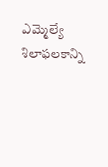ఎమ్మెల్యే శిలాఫలకాన్ని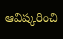ఆవిష్కరించి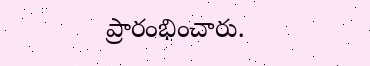ప్రారంభించారు.